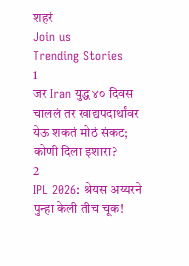शहरं
Join us
Trending Stories
1
जर Iran युद्ध ४० दिवस चाललं तर खाद्यपदार्थांवर येऊ शकतं मोठं संकट; कोणी दिला इशारा?
2
IPL 2026: श्रेयस अय्यरने पुन्हा केली तीच चूक!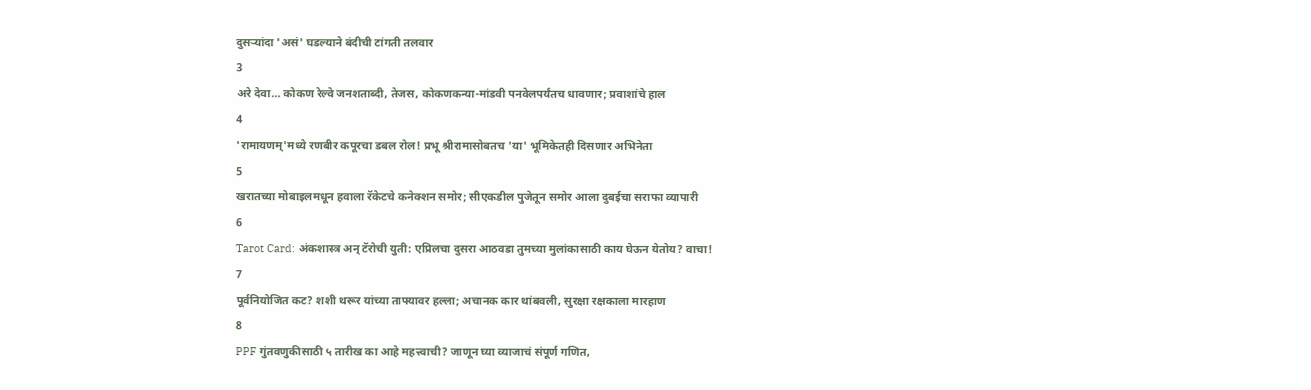दुसऱ्यांदा 'असं' घडल्याने बंदीची टांगती तलवार
3
अरे देवा… कोकण रेल्वे जनशताब्दी, तेजस, कोकणकन्या-मांडवी पनवेलपर्यंतच धावणार; प्रवाशांचे हाल
4
'रामायणम्'मध्ये रणबीर कपूरचा डबल रोल! प्रभू श्रीरामासोबतच 'या' भूमिकेतही दिसणार अभिनेता
5
खरातच्या मोबाइलमधून हवाला रॅकेटचे कनेक्शन समोर; सीएकडील पुजेतून समोर आला दुबईचा सराफा व्यापारी
6
Tarot Card: अंकशास्त्र अन् टॅरोची युती: एप्रिलचा दुसरा आठवडा तुमच्या मुलांकासाठी काय घेऊन येतोय? वाचा!
7
पूर्वनियोजित कट? शशी थरूर यांच्या ताफ्यावर हल्ला; अचानक कार थांबवली, सुरक्षा रक्षकाला मारहाण
8
PPF गुंतवणुकीसाठी ५ तारीख का आहे महत्त्वाची? जाणून घ्या व्याजाचं संपूर्ण गणित,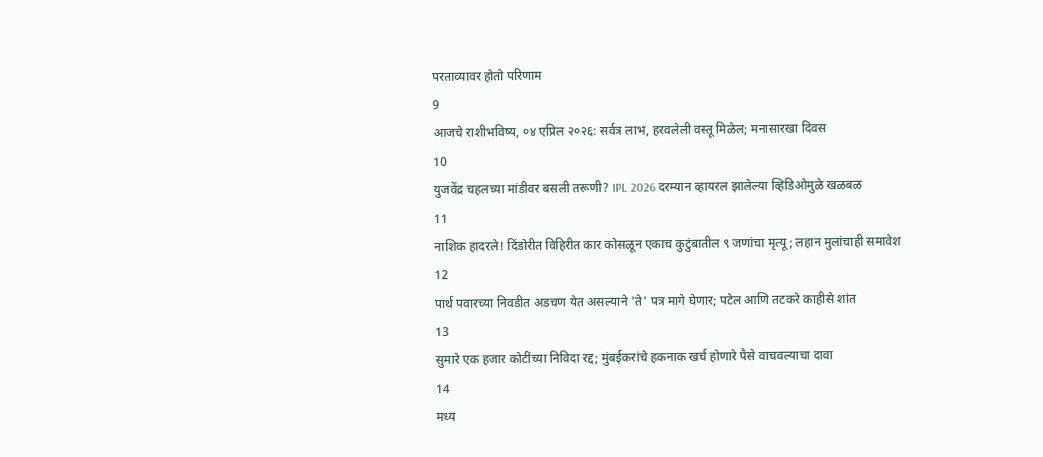परताव्यावर होतो परिणाम
9
आजचे राशीभविष्य, ०४ एप्रिल २०२६: सर्वत्र लाभ, हरवलेली वस्तू मिळेल; मनासारखा दिवस
10
युजवेंद्र चहलच्या मांडीवर बसली तरूणी? IPL 2026 दरम्यान व्हायरल झालेल्या व्हिडिओमुळे खळबळ
11
नाशिक हादरले! दिंडोरीत विहिरीत कार कोसळून एकाच कुटुंबातील ९ जणांचा मृत्यू; लहान मुलांचाही समावेश
12
पार्थ पवारच्या निवडीत अडचण येत असल्याने 'ते' पत्र मागे घेणार; पटेल आणि तटकरे काहीसे शांत
13
सुमारे एक हजार कोटींच्या निविदा रद्द; मुंबईकरांचे हकनाक खर्च होणारे पैसे वाचवल्याचा दावा
14
मध्य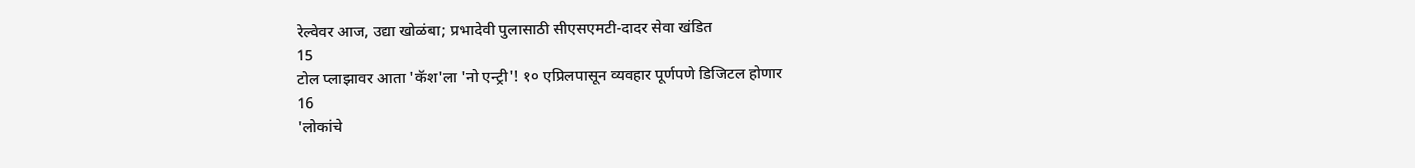रेल्वेवर आज, उद्या खोळंबा; प्रभादेवी पुलासाठी सीएसएमटी-दादर सेवा खंडित
15
टोल प्लाझावर आता 'कॅश'ला 'नो एन्ट्री'! १० एप्रिलपासून व्यवहार पूर्णपणे डिजिटल होणार
16
'लोकांचे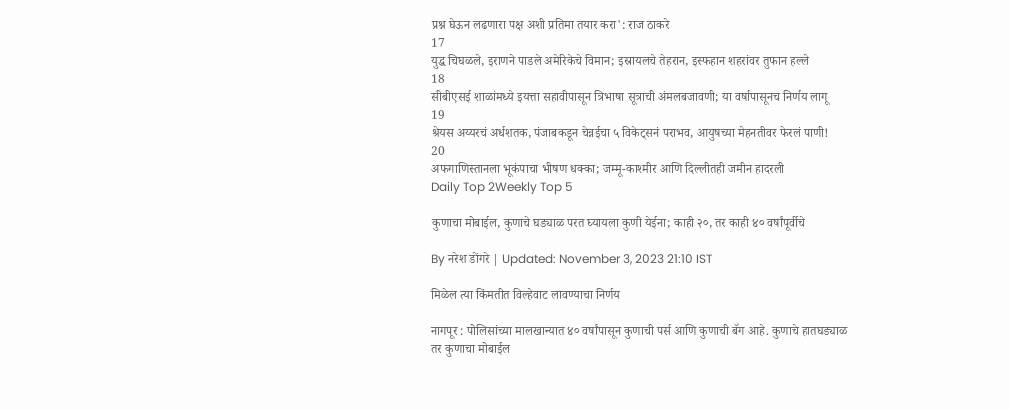प्रश्न घेऊन लढणारा पक्ष अशी प्रतिमा तयार करा': राज ठाकरे
17
युद्ध चिघळले, इराणने पाडले अमेरिकेचे विमान; इस्रायलचे तेहरान, इस्फहान शहरांवर तुफान हल्ले
18
सीबीएसई शाळांमध्ये इयत्ता सहावीपासून त्रिभाषा सूत्राची अंमलबजावणी; या वर्षापासूनच निर्णय लागू
19
श्रेयस अय्यरचं अर्धशतक, पंजाबकडून चेन्नईचा ५ विकेट्सनं पराभव, आयुषच्या मेहनतीवर फेरलं पाणी!
20
अफगाणिस्तानला भूकंपाचा भीषण धक्का; जम्मू-काश्मीर आणि दिल्लीतही जमीन हादरली
Daily Top 2Weekly Top 5

कुणाचा मोबाईल, कुणाचे घड्याळ परत घ्यायला कुणी येईना; काही २०, तर काही ४० वर्षांपूर्वीचे

By नरेश डोंगरे | Updated: November 3, 2023 21:10 IST

मिळेल त्या किंमतीत विल्हेवाट लावण्याचा निर्णय

नागपूर : पोलिसांच्या मालखान्यात ४० वर्षांपासून कुणाची पर्स आणि कुणाची बॅग आहे. कुणाचे हातघड्याळ तर कुणाचा मोबाईल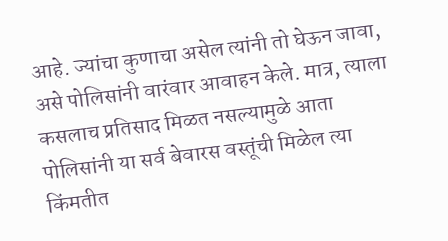आहे. ज्यांचा कुणाचा असेल त्यांनी तो घेऊन जावा, असे पोलिसांनी वारंवार आवाहन केले. मात्र, त्याला कसलाच प्रतिसाद मिळत नसल्यामुळे आता पोलिसांनी या सर्व बेवारस वस्तूंची मिळेल त्या किंमतीत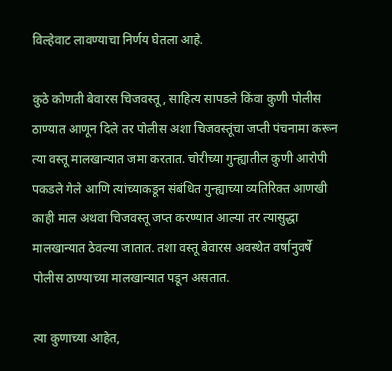विल्हेवाट लावण्याचा निर्णय घेतला आहे.

कुठे कोणती बेवारस चिजवस्तू, साहित्य सापडले किंवा कुणी पोलीस ठाण्यात आणून दिले तर पोलीस अशा चिजवस्तूंचा जप्ती पंचनामा करून त्या वस्तू मालखान्यात जमा करतात. चोरीच्या गुन्ह्यातील कुणी आरोपी पकडले गेले आणि त्यांच्याकडून संबंधित गुन्ह्याच्या व्यतिरिक्त आणखी काही माल अथवा चिजवस्तू जप्त करण्यात आल्या तर त्यासुद्धा मालखान्यात ठेवल्या जातात. तशा वस्तू बेवारस अवस्थेत वर्षानुवर्षे पोलीस ठाण्याच्या मालखान्यात पडून असतात.

त्या कुणाच्या आहेत,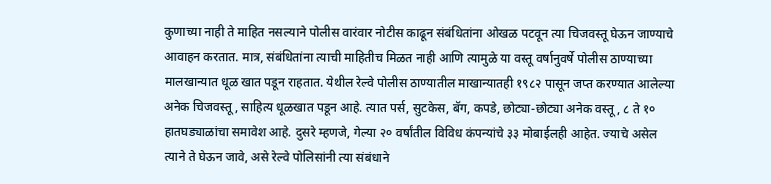कुणाच्या नाही ते माहित नसल्याने पोलीस वारंवार नोटीस काढून संबंधितांना ओखळ पटवून त्या चिजवस्तू घेऊन जाण्याचे आवाहन करतात. मात्र, संबंधितांना त्याची माहितीच मिळत नाही आणि त्यामुळे या वस्तू वर्षानुवर्षे पोलीस ठाण्याच्या मालखान्यात धूळ खात पडून राहतात. येथील रेल्वे पोलीस ठाण्यातील माखान्यातही १९८२ पासून जप्त करण्यात आलेल्या अनेक चिजवस्तू, साहित्य धूळखात पडून आहे. त्यात पर्स, सुटकेस, बॅग, कपडे, छोट्या-छोट्या अनेक वस्तू, ८ ते १० हातघड्याळांचा समावेश आहे. दुसरे म्हणजे, गेल्या २० वर्षांतील विविध कंपन्यांचे ३३ मोबाईलही आहेत. ज्याचे असेल त्याने ते घेऊन जावे, असे रेल्वे पोलिसांनी त्या संबंधाने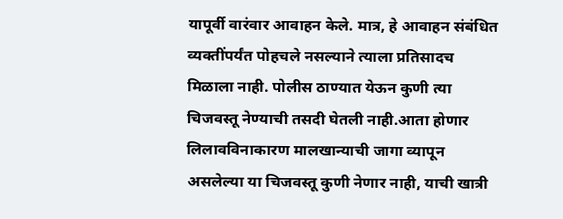यापूर्वी वारंवार आवाहन केले. मात्र, हे आवाहन संबंधित व्यक्तींपर्यंत पोहचले नसल्याने त्याला प्रतिसादच मिळाला नाही. पोलीस ठाण्यात येऊन कुणी त्या चिजवस्तू नेण्याची तसदी घेतली नाही.आता होणार लिलावविनाकारण मालखान्याची जागा व्यापून असलेल्या या चिजवस्तू कुणी नेणार नाही, याची खात्री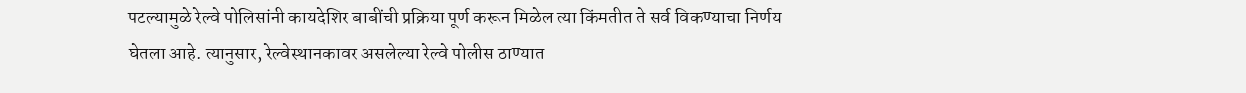पटल्यामुळे रेल्वे पोलिसांनी कायदेशिर बाबींची प्रक्रिया पूर्ण करून मिळेल त्या किंमतीत ते सर्व विकण्याचा निर्णय घेतला आहे. त्यानुसार, रेल्वेस्थानकावर असलेल्या रेल्वे पोलीस ठाण्यात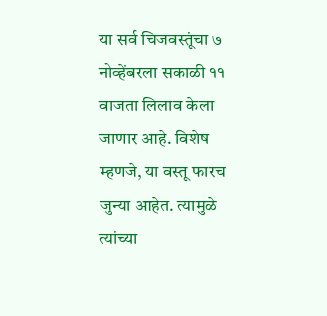या सर्व चिजवस्तूंचा ७ नोव्हेंबरला सकाळी ११ वाजता लिलाव केला जाणार आहे. विशेष म्हणजे, या वस्तू फारच जुन्या आहेत. त्यामुळे त्यांच्या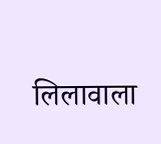लिलावाला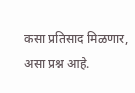कसा प्रतिसाद मिळणार, असा प्रश्न आहे.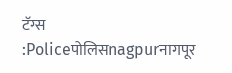टॅग्स :Policeपोलिसnagpurनागपूर